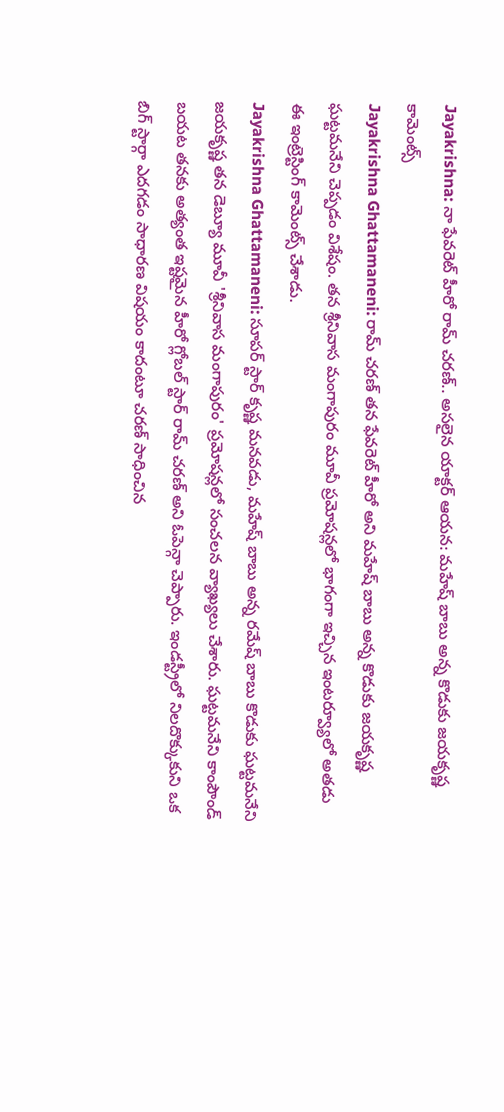Jayakrishna: నా ఫేవరెట్ హీరో రామ్ చరణ్.. అసలైన యాక్టర్ ఆయన: మహేష్ బాబు అన్న కొడుకు జయకృష్ణ కామెంట్స్
Jayakrishna Ghattamaneni: రామ్ చరణ్ తన ఫేవరెట్ హీరో అని మహేష్ బాబు అన్న కొడుకు జయకృష్ణ ఘట్టమనేని చెప్పడం విశేషం. తన శ్రీనివాస మంగాపురం మూవీ ప్రమోషన్లలో భాగంగా ఇచ్చిన ఇంటర్వ్యూలో అతడు ఈ ఇంట్రెస్టింగ్ కామెంట్స్ చేశాడు.
Jayakrishna Ghattamaneni: సూపర్ స్టార్ కృష్ణ మనవడు, మహేష్ బాబు అన్న రమేష్ బాబు కొడుకు ఘట్టమనేని జయకృష్ణ తన డెబ్యూ మూవీ 'శ్రీనివాస మంగాపురం' ప్రమోషన్లలో సంచలన వ్యాఖ్యలు చేశారు. ఘట్టమనేని కాంపౌండ్ బయట తనకు అత్యంత ఇష్టమైన హీరో గ్లోబల్ స్టార్ రామ్ చరణ్ అని ఓపెన్గా చెప్పారు. ఇండస్ట్రీలో నిలదొక్కుకుని ఒక బిగ్ స్టార్గా ఎదగడం సాధారణ విషయం కాదంటూ చరణ్ సాధించిన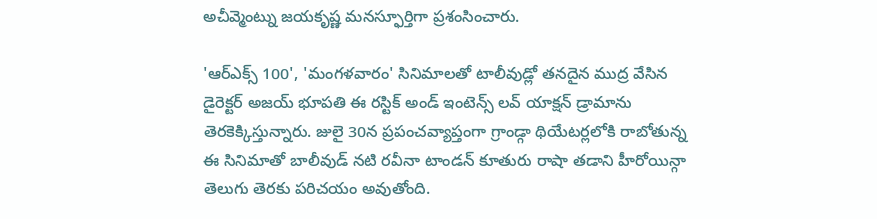అచీవ్మెంట్ను జయకృష్ణ మనస్ఫూర్తిగా ప్రశంసించారు.

'ఆర్ఎక్స్ 100', 'మంగళవారం' సినిమాలతో టాలీవుడ్లో తనదైన ముద్ర వేసిన డైరెక్టర్ అజయ్ భూపతి ఈ రస్టిక్ అండ్ ఇంటెన్స్ లవ్ యాక్షన్ డ్రామాను తెరకెక్కిస్తున్నారు. జులై 30న ప్రపంచవ్యాప్తంగా గ్రాండ్గా థియేటర్లలోకి రాబోతున్న ఈ సినిమాతో బాలీవుడ్ నటి రవీనా టాండన్ కూతురు రాషా తడాని హీరోయిన్గా తెలుగు తెరకు పరిచయం అవుతోంది.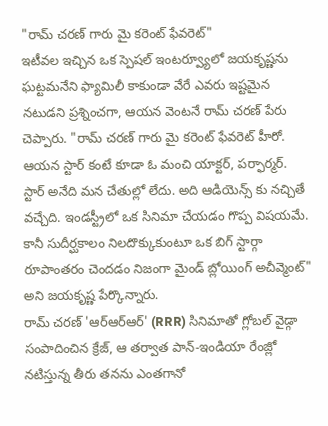"రామ్ చరణ్ గారు మై కరెంట్ ఫేవరెట్"
ఇటీవల ఇచ్చిన ఒక స్పెషల్ ఇంటర్వ్యూలో జయకృష్ణను ఘట్టమనేని ఫ్యామిలీ కాకుండా వేరే ఎవరు ఇష్టమైన నటుడని ప్రశ్నించగా, ఆయన వెంటనే రామ్ చరణ్ పేరు చెప్పారు. "రామ్ చరణ్ గారు మై కరెంట్ ఫేవరెట్ హీరో. ఆయన స్టార్ కంటే కూడా ఓ మంచి యాక్టర్, పర్ఫార్మర్. స్టార్ అనేది మన చేతుల్లో లేదు. అది ఆడియెన్స్ కు నచ్చితే వచ్చేది. ఇండస్ట్రీలో ఒక సినిమా చేయడం గొప్ప విషయమే. కానీ సుదీర్ఘకాలం నిలదొక్కుకుంటూ ఒక బిగ్ స్టార్గా రూపాంతరం చెందడం నిజంగా మైండ్ బ్లోయింగ్ అచీవ్మెంట్" అని జయకృష్ణ పేర్కొన్నారు.
రామ్ చరణ్ 'ఆర్ఆర్ఆర్' (RRR) సినిమాతో గ్లోబల్ వైడ్గా సంపాదించిన క్రేజ్, ఆ తర్వాత పాన్-ఇండియా రేంజ్లో నటిస్తున్న తీరు తనను ఎంతగానో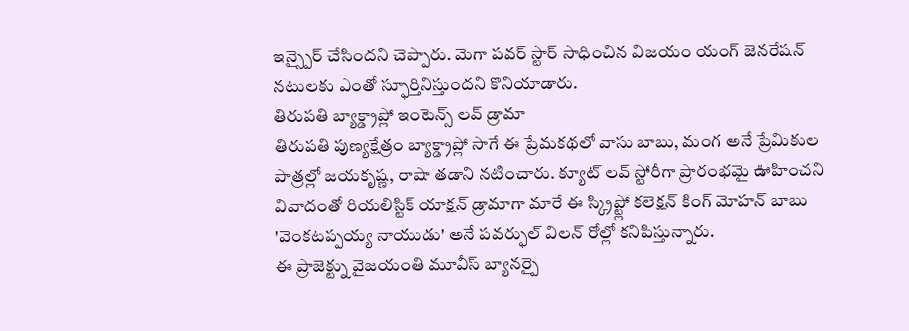ఇన్స్పైర్ చేసిందని చెప్పారు. మెగా పవర్ స్టార్ సాధించిన విజయం యంగ్ జెనరేషన్ నటులకు ఎంతో స్ఫూర్తినిస్తుందని కొనియాడారు.
తిరుపతి బ్యాక్డ్రాప్లో ఇంటెన్స్ లవ్ డ్రామా
తిరుపతి పుణ్యక్షేత్రం బ్యాక్డ్రాప్లో సాగే ఈ ప్రేమకథలో వాసు బాబు, మంగ అనే ప్రేమికుల పాత్రల్లో జయకృష్ణ, రాషా తడాని నటించారు. క్యూట్ లవ్ స్టోరీగా ప్రారంభమై ఊహించని వివాదంతో రియలిస్టిక్ యాక్షన్ డ్రామాగా మారే ఈ స్క్రిప్ట్లో కలెక్షన్ కింగ్ మోహన్ బాబు 'వెంకటప్పయ్య నాయుడు' అనే పవర్ఫుల్ విలన్ రోల్లో కనిపిస్తున్నారు.
ఈ ప్రాజెక్ట్ను వైజయంతి మూవీస్ బ్యానర్పై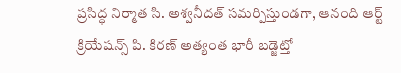ప్రసిద్ధ నిర్మాత సి. అశ్వనీదత్ సమర్పిస్తుండగా, ఆనంది ఆర్ట్ క్రియేషన్స్ పి. కిరణ్ అత్యంత భారీ బడ్జెట్తో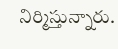నిర్మిస్తున్నారు.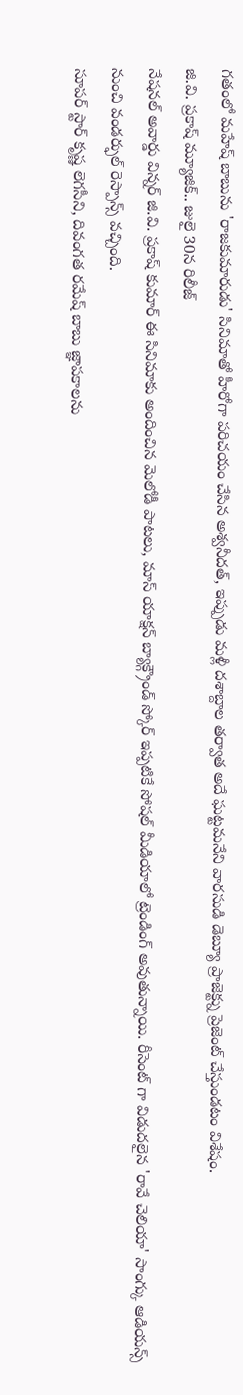గతంలో మహేష్ బాబును 'రాజకుమారుడు' సినిమాతో హీరోగా పరిచయం చేసిన అశ్వనీదత్, ఇప్పుడు మళ్లీ దశాబ్దాల తర్వాత అదే ఘట్టమనేని వారసుడి డెబ్యూ ప్రాజెక్ట్ను ప్రెజెంట్ చేస్తుండటం విశేషం.
జి.వి. ప్రకాష్ మ్యూజిక్.. జులై 30న రిలీజ్
నేషనల్ అవార్డు విన్నర్ జి.వి. ప్రకాష్ కుమార్ ఈ సినిమాకు అందించిన మెలోడీ పాటలు, మాస్ యాక్షన్ బ్యాక్గ్రౌండ్ స్కోర్ ఇప్పటికే సోషల్ మీడియాలో ట్రెండింగ్ అవుతున్నాయి. రీసెంట్ గా విడుదలైన 'రావే చెలియా' సాంగ్కు ఆడియన్స్ నుంచి వండర్ఫుల్ రెస్పాన్స్ వచ్చింది.
సూపర్ స్టార్ కృష్ణ లెగసీని, దివంగత రమేష్ బాబు జ్ఞాపకాలను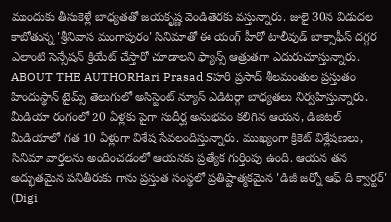ముందుకు తీసుకెళ్లే బాధ్యతతో జయకృష్ణ వెండితెరకు వస్తున్నారు. జులై 30న విడుదల కాబోతున్న 'శ్రీనివాస మంగాపురం' సినిమాతో ఈ యంగ్ హీరో టాలీవుడ్ బాక్సాఫీస్ దగ్గర ఎలాంటి సెన్సేషన్ క్రియేట్ చేస్తారో చూడాలని ఫ్యాన్స్ ఆత్రుతగా ఎదురుచూస్తున్నారు.
ABOUT THE AUTHORHari Prasad Sహరి ప్రసాద్ శీలమంతుల ప్రస్తుతం హిందుస్థాన్ టైమ్స్ తెలుగులో అసిస్టెంట్ న్యూస్ ఎడిటర్గా బాధ్యతలు నిర్వహిస్తున్నారు. మీడియా రంగంలో 20 ఏళ్లకు పైగా సుదీర్ఘ అనుభవం కలిగిన ఆయన, డిజిటల్ మీడియాలో గత 10 ఏళ్లుగా విశేష సేవలందిస్తున్నారు. ముఖ్యంగా క్రికెట్ విశ్లేషణలు, సినిమా వార్తలను అందించడంలో ఆయనకు ప్రత్యేక గుర్తింపు ఉంది. ఆయన తన అద్భుతమైన పనితీరుకు గాను ప్రస్తుత సంస్థలో ప్రతిష్టాత్మకమైన 'డిజీ జర్నో ఆఫ్ ది క్వార్టర్' (Digi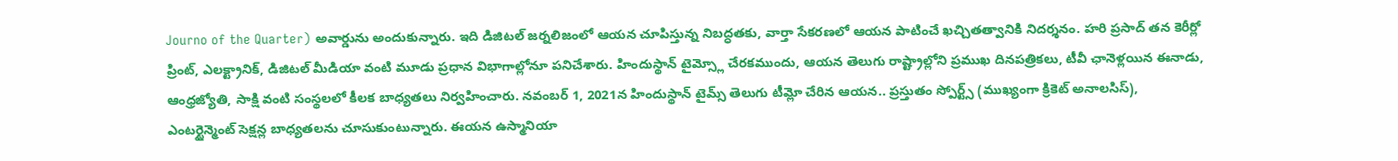Journo of the Quarter) అవార్డును అందుకున్నారు. ఇది డిజిటల్ జర్నలిజంలో ఆయన చూపిస్తున్న నిబద్ధతకు, వార్తా సేకరణలో ఆయన పాటించే ఖచ్చితత్వానికి నిదర్శనం. హరి ప్రసాద్ తన కెరీర్లో ప్రింట్, ఎలక్ట్రానిక్, డిజిటల్ మీడియా వంటి మూడు ప్రధాన విభాగాల్లోనూ పనిచేశారు. హిందుస్థాన్ టైమ్స్లో చేరకముందు, ఆయన తెలుగు రాష్ట్రాల్లోని ప్రముఖ దినపత్రికలు, టీవీ ఛానెళ్లయిన ఈనాడు, ఆంధ్రజ్యోతి, సాక్షి వంటి సంస్థలలో కీలక బాధ్యతలు నిర్వహించారు. నవంబర్ 1, 2021న హిందుస్థాన్ టైమ్స్ తెలుగు టీమ్లో చేరిన ఆయన.. ప్రస్తుతం స్పోర్ట్స్ (ముఖ్యంగా క్రికెట్ అనాలసిస్), ఎంటర్టైన్మెంట్ సెక్షన్ల బాధ్యతలను చూసుకుంటున్నారు. ఈయన ఉస్మానియా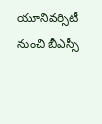యూనివర్సిటీ నుంచి బీఎస్సీ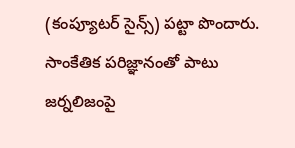(కంప్యూటర్ సైన్స్) పట్టా పొందారు. సాంకేతిక పరిజ్ఞానంతో పాటు జర్నలిజంపై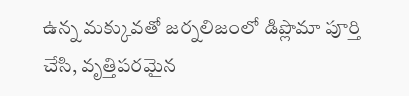ఉన్న మక్కువతో జర్నలిజంలో డిప్లొమా పూర్తి చేసి, వృత్తిపరమైన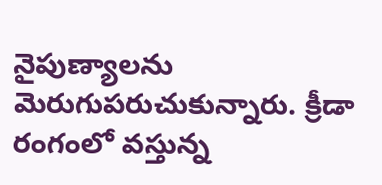నైపుణ్యాలను మెరుగుపరుచుకున్నారు. క్రీడా రంగంలో వస్తున్న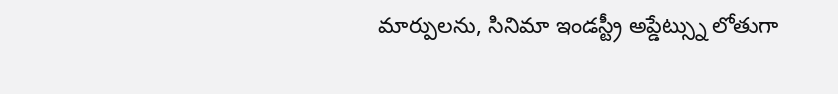మార్పులను, సినిమా ఇండస్ట్రీ అప్డేట్స్ను లోతుగా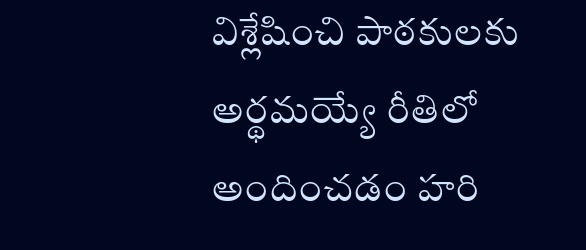విశ్లేషించి పాఠకులకు అర్థమయ్యే రీతిలో అందించడం హరి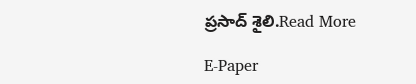ప్రసాద్ శైలి.Read More

E-Paper